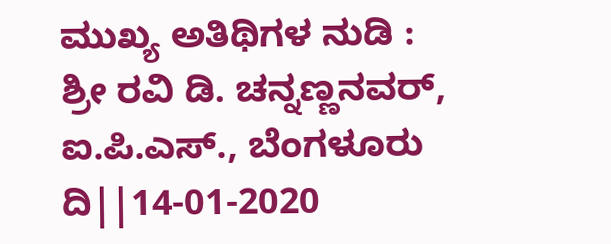ಮುಖ್ಯ ಅತಿಥಿಗಳ ನುಡಿ : ಶ್ರೀ ರವಿ ಡಿ. ಚನ್ನಣ್ಣನವರ್, ಐ.ಪಿ.ಎಸ್., ಬೆಂಗಳೂರು ದಿ||14-01-2020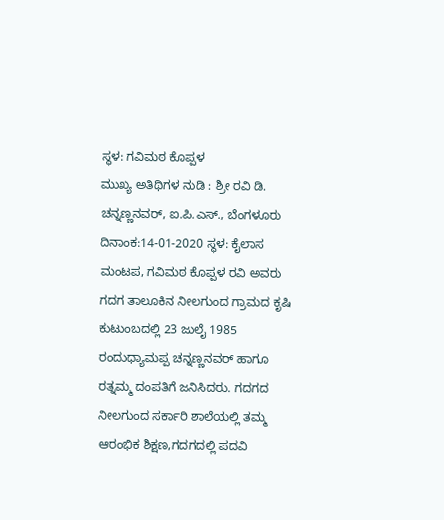ಸ್ಥಳ: ಗವಿಮಠ ಕೊಪ್ಪಳ
ಮುಖ್ಯ ಅತಿಥಿಗಳ ನುಡಿ : ಶ್ರೀ ರವಿ ಡಿ. ಚನ್ನಣ್ಣನವರ್, ಐ.ಪಿ.ಎಸ್., ಬೆಂಗಳೂರು ದಿನಾಂಕ:14-01-2020 ಸ್ಥಳ: ಕೈಲಾಸ ಮಂಟಪ, ಗವಿಮಠ ಕೊಪ್ಪಳ ರವಿ ಅವರು ಗದಗ ತಾಲೂಕಿನ ನೀಲಗುಂದ ಗ್ರಾಮದ ಕೃಷಿ ಕುಟುಂಬದಲ್ಲಿ 23 ಜುಲೈ 1985 ರಂದುಧ್ಯಾಮಪ್ಪ ಚನ್ನಣ್ಣನವರ್ ಹಾಗೂ ರತ್ನಮ್ಮ ದಂಪತಿಗೆ ಜನಿಸಿದರು. ಗದಗದ ನೀಲಗುಂದ ಸರ್ಕಾರಿ ಶಾಲೆಯಲ್ಲಿ ತಮ್ಮ ಆರಂಭಿಕ ಶಿಕ್ಷಣ,ಗದಗದಲ್ಲಿ ಪದವಿ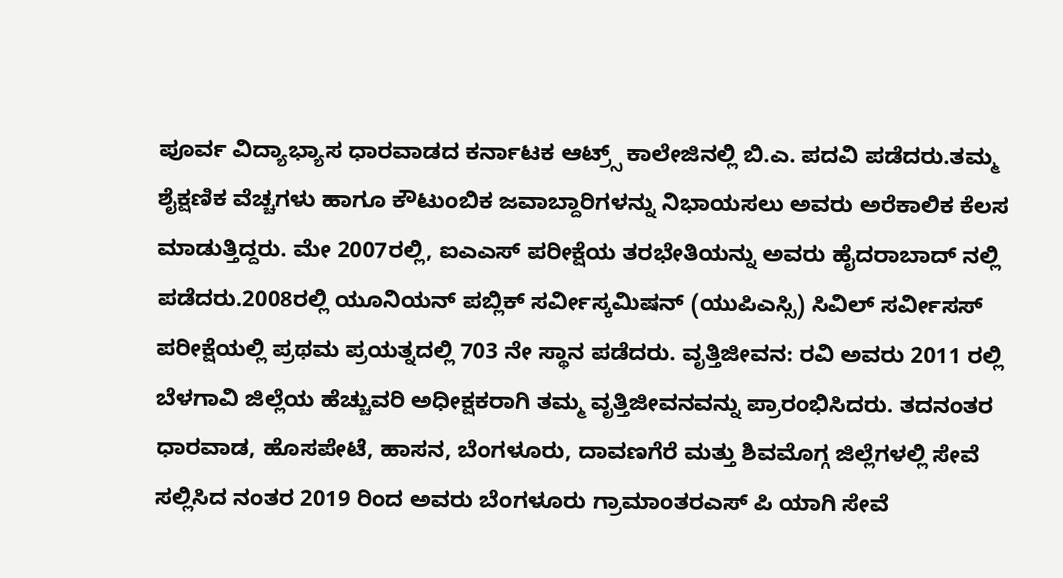ಪೂರ್ವ ವಿದ್ಯಾಭ್ಯಾಸ ಧಾರವಾಡದ ಕರ್ನಾಟಕ ಆಟ್ರ್ಸ್ ಕಾಲೇಜಿನಲ್ಲಿ ಬಿ.ಎ. ಪದವಿ ಪಡೆದರು.ತಮ್ಮ ಶೈಕ್ಷಣಿಕ ವೆಚ್ಚಗಳು ಹಾಗೂ ಕೌಟುಂಬಿಕ ಜವಾಬ್ದಾರಿಗಳನ್ನು ನಿಭಾಯಸಲು ಅವರು ಅರೆಕಾಲಿಕ ಕೆಲಸ ಮಾಡುತ್ತಿದ್ದರು. ಮೇ 2007ರಲ್ಲಿ, ಐಎಎಸ್ ಪರೀಕ್ಷೆಯ ತರಭೇತಿಯನ್ನು ಅವರು ಹೈದರಾಬಾದ್ ನಲ್ಲಿ ಪಡೆದರು.2008ರಲ್ಲಿ ಯೂನಿಯನ್ ಪಬ್ಲಿಕ್ ಸರ್ವೀಸ್ಕಮಿಷನ್ (ಯುಪಿಎಸ್ಸಿ) ಸಿವಿಲ್ ಸರ್ವೀಸಸ್ ಪರೀಕ್ಷೆಯಲ್ಲಿ ಪ್ರಥಮ ಪ್ರಯತ್ನದಲ್ಲಿ 703 ನೇ ಸ್ಥಾನ ಪಡೆದರು. ವೃತ್ತಿಜೀವನ: ರವಿ ಅವರು 2011 ರಲ್ಲಿ ಬೆಳಗಾವಿ ಜಿಲ್ಲೆಯ ಹೆಚ್ಚುವರಿ ಅಧೀಕ್ಷಕರಾಗಿ ತಮ್ಮ ವೃತ್ತಿಜೀವನವನ್ನು ಪ್ರಾರಂಭಿಸಿದರು. ತದನಂತರ ಧಾರವಾಡ, ಹೊಸಪೇಟೆ, ಹಾಸನ, ಬೆಂಗಳೂರು, ದಾವಣಗೆರೆ ಮತ್ತು ಶಿವಮೊಗ್ಗ ಜಿಲ್ಲೆಗಳಲ್ಲಿ ಸೇವೆ ಸಲ್ಲಿಸಿದ ನಂತರ 2019 ರಿಂದ ಅವರು ಬೆಂಗಳೂರು ಗ್ರಾಮಾಂತರಎಸ್ ಪಿ ಯಾಗಿ ಸೇವೆ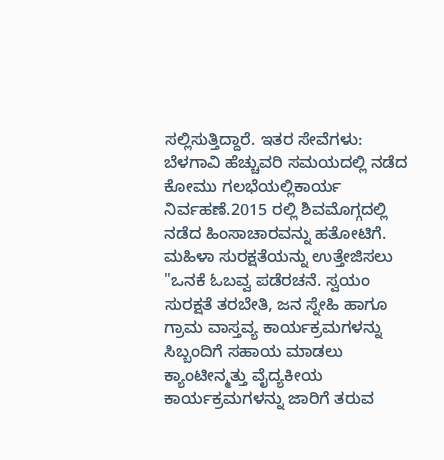ಸಲ್ಲಿಸುತ್ತಿದ್ದಾರೆ. ಇತರ ಸೇವೆಗಳು: ಬೆಳಗಾವಿ ಹೆಚ್ಚುವರಿ ಸಮಯದಲ್ಲಿ ನಡೆದ ಕೋಮು ಗಲಭೆಯಲ್ಲಿಕಾರ್ಯ ನಿರ್ವಹಣೆ.2015 ರಲ್ಲಿ ಶಿವಮೊಗ್ಗದಲ್ಲಿ ನಡೆದ ಹಿಂಸಾಚಾರವನ್ನು ಹತೋಟಿಗೆ. ಮಹಿಳಾ ಸುರಕ್ಷತೆಯನ್ನು ಉತ್ತೇಜಿಸಲು "ಒನಕೆ ಓಬವ್ವ ಪಡೆರಚನೆ. ಸ್ವಯಂ ಸುರಕ್ಷತೆ ತರಬೇತಿ, ಜನ ಸ್ನೇಹಿ ಹಾಗೂ ಗ್ರಾಮ ವಾಸ್ತವ್ಯ ಕಾರ್ಯಕ್ರಮಗಳನ್ನು ಸಿಬ್ಬಂದಿಗೆ ಸಹಾಯ ಮಾಡಲು ಕ್ಯಾಂಟೀನ್ಮತ್ತು ವೈದ್ಯಕೀಯ ಕಾರ್ಯಕ್ರಮಗಳನ್ನು ಜಾರಿಗೆ ತರುವ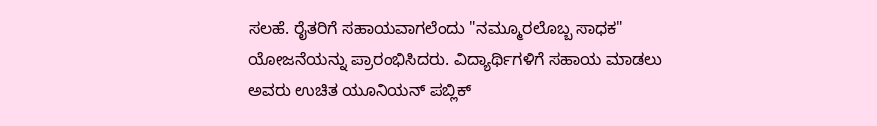ಸಲಹೆ. ರೈತರಿಗೆ ಸಹಾಯವಾಗಲೆಂದು "ನಮ್ಮೂರಲೊಬ್ಬ ಸಾಧಕ" ಯೋಜನೆಯನ್ನು ಪ್ರಾರಂಭಿಸಿದರು. ವಿದ್ಯಾರ್ಥಿಗಳಿಗೆ ಸಹಾಯ ಮಾಡಲು ಅವರು ಉಚಿತ ಯೂನಿಯನ್ ಪಬ್ಲಿಕ್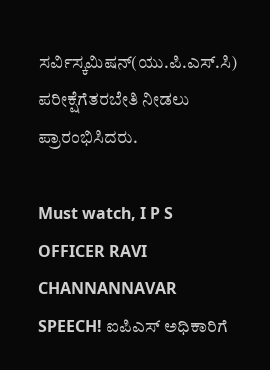ಸರ್ವಿಸ್ಕಮಿಷನ್(ಯು.ಪಿ.ಎಸ್.ಸಿ) ಪರೀಕ್ಷೆಗೆತರಬೇತಿ ನೀಡಲು ಪ್ರಾರಂಭಿಸಿದರು.

Must watch, I P S OFFICER RAVI CHANNANNAVAR SPEECH! ಐಪಿಎಸ್ ಅಧಿಕಾರಿಗೆ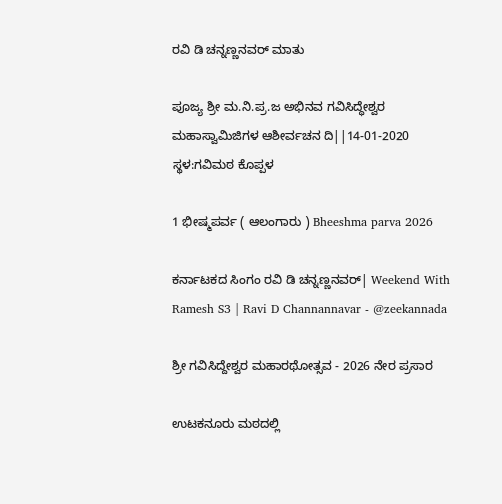ರವಿ ಡಿ ಚನ್ನಣ್ಣನವರ್ ಮಾತು

ಪೂಜ್ಯ ಶ್ರೀ ಮ.ನಿ.ಪ್ರ.ಜ ಅಭಿನವ ಗವಿಸಿದ್ಧೇಶ್ವರ ಮಹಾಸ್ವಾಮಿಜಿಗಳ ಆಶೀರ್ವಚನ ದಿ||14-01-2020 ಸ್ಥಳ:ಗವಿಮಠ ಕೊಪ್ಪಳ

1 ಭೀಷ್ಮಪರ್ವ ( ಆಲಂಗಾರು ) Bheeshma parva 2026

ಕರ್ನಾಟಕದ ಸಿಂಗಂ ರವಿ ಡಿ ಚನ್ನಣ್ಣನವರ್| Weekend With Ramesh S3 | Ravi D Channannavar - @zeekannada

ಶ್ರೀ ಗವಿಸಿದ್ದೇಶ್ವರ ಮಹಾರಥೋತ್ಸವ - 2026 ನೇರ ಪ್ರಸಾರ

ಉಟಕನೂರು ಮಠದಲ್ಲಿ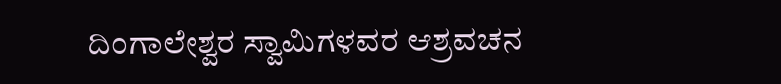ದಿಂಗಾಲೇಶ್ವರ ಸ್ವಾಮಿಗಳವರ ಆಶ್ರವಚನ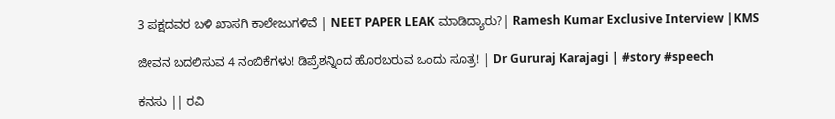3 ಪಕ್ಷದವರ ಬಳಿ ಖಾಸಗಿ ಕಾಲೇಜುಗಳಿವೆ | NEET PAPER LEAK ಮಾಡಿದ್ಯಾರು?| Ramesh Kumar Exclusive Interview |KMS

ಜೀವನ ಬದಲಿಸುವ 4 ನಂಬಿಕೆಗಳು! ಡಿಪ್ರೆಶನ್ನಿಂದ ಹೊರಬರುವ ಒಂದು ಸೂತ್ರ! | Dr Gururaj Karajagi | #story #speech

ಕನಸು || ರವಿ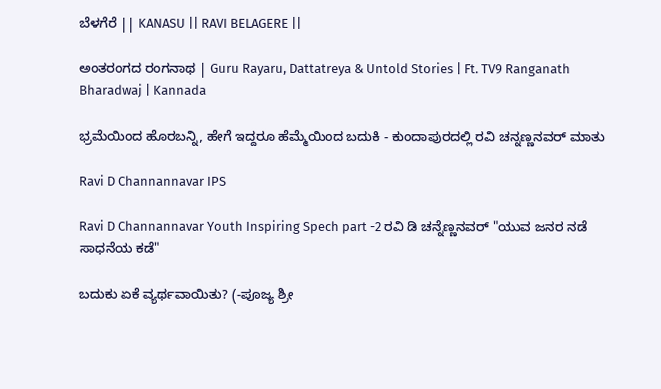ಬೆಳಗೆರೆ || KANASU || RAVI BELAGERE ||

ಅಂತರಂಗದ ರಂಗನಾಥ | Guru Rayaru, Dattatreya & Untold Stories | Ft. TV9 Ranganath Bharadwaj | Kannada

ಭ್ರಮೆಯಿಂದ ಹೊರಬನ್ನಿ, ಹೇಗೆ ಇದ್ದರೂ ಹೆಮ್ಮೆಯಿಂದ ಬದುಕಿ - ಕುಂದಾಪುರದಲ್ಲಿ ರವಿ ಚನ್ನಣ್ಣನವರ್ ಮಾತು

Ravi D Channannavar IPS

Ravi D Channannavar Youth Inspiring Spech part -2 ರವಿ ಡಿ ಚನ್ನೆಣ್ಣನವರ್ "ಯುವ ಜನರ ನಡೆ ಸಾಧನೆಯ ಕಡೆ"

ಬದುಕು ಏಕೆ ವ್ಯರ್ಥವಾಯಿತು? (-ಪೂಜ್ಯ ಶ್ರೀ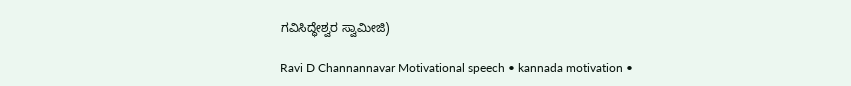ಗವಿಸಿದ್ಧೇಶ್ವರ ಸ್ವಾಮೀಜಿ)

Ravi D Channannavar Motivational speech • kannada motivation •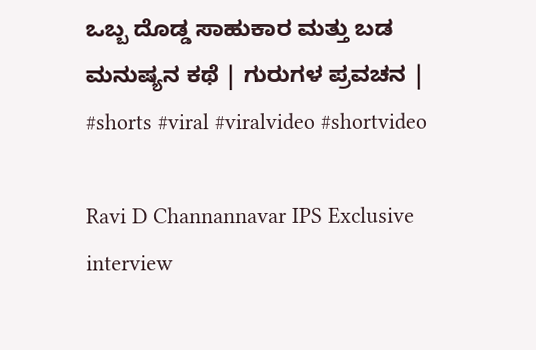ಒಬ್ಬ ದೊಡ್ಡ ಸಾಹುಕಾರ ಮತ್ತು ಬಡ ಮನುಷ್ಯನ ಕಥೆ | ಗುರುಗಳ ಪ್ರವಚನ | #shorts #viral #viralvideo #shortvideo

Ravi D Channannavar IPS Exclusive interview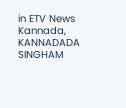in ETV News Kannada, KANNADADA SINGHAM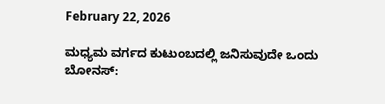February 22, 2026

ಮಧ್ಯಮ ವರ್ಗದ ಕುಟುಂಬದಲ್ಲಿ ಜನಿಸುವುದೇ ಒಂದು ಬೋನಸ್: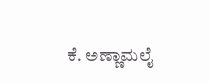ಕೆ. ಅಣ್ಣಾಮಲೈ